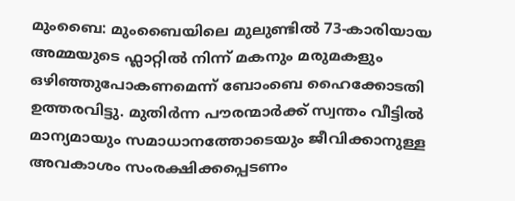മുംബൈ: മുംബൈയിലെ മുലുണ്ടിൽ 73-കാരിയായ അമ്മയുടെ ഫ്ലാറ്റിൽ നിന്ന് മകനും മരുമകളും ഒഴിഞ്ഞുപോകണമെന്ന് ബോംബെ ഹൈക്കോടതി ഉത്തരവിട്ടു. മുതിർന്ന പൗരന്മാർക്ക് സ്വന്തം വീട്ടിൽ മാന്യമായും സമാധാനത്തോടെയും ജീവിക്കാനുള്ള അവകാശം സംരക്ഷിക്കപ്പെടണം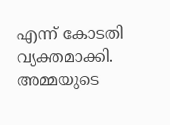എന്ന് കോടതി വ്യക്തമാക്കി.
അമ്മയുടെ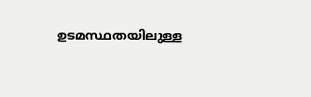ഉടമസ്ഥതയിലുള്ള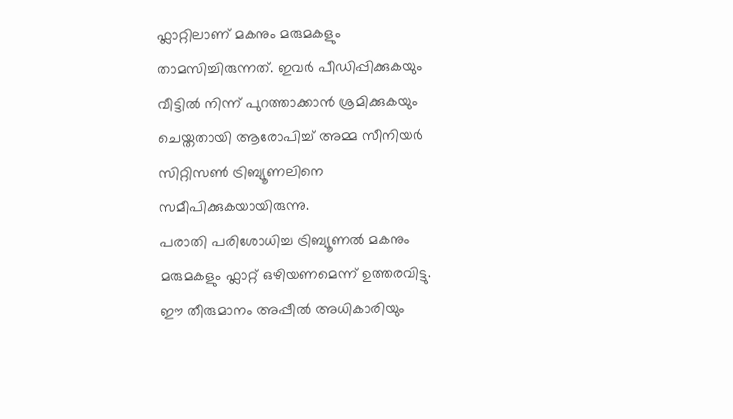ഫ്ലാറ്റിലാണ് മകനും മരുമകളും താമസിച്ചിരുന്നത്. ഇവർ പീഡിപ്പിക്കുകയും വീട്ടിൽ നിന്ന് പുറത്താക്കാൻ ശ്രമിക്കുകയും ചെയ്തതായി ആരോപിച്ച് അമ്മ സീനിയർ സിറ്റിസൺ ട്രിബ്യൂണലിനെ സമീപിക്കുകയായിരുന്നു.
പരാതി പരിശോധിച്ച ട്രിബ്യൂണൽ മകനും മരുമകളും ഫ്ലാറ്റ് ഒഴിയണമെന്ന് ഉത്തരവിട്ടു. ഈ തീരുമാനം അപ്പീൽ അധികാരിയും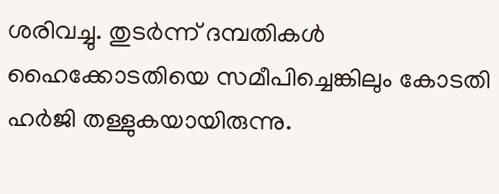ശരിവച്ചു. തുടർന്ന് ദമ്പതികൾ ഹൈക്കോടതിയെ സമീപിച്ചെങ്കിലും കോടതി ഹർജി തള്ളുകയായിരുന്നു.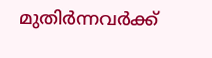മുതിർന്നവർക്ക്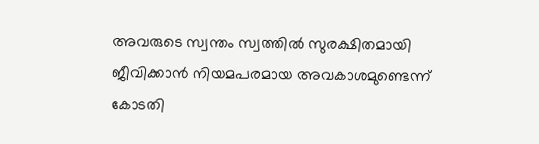അവരുടെ സ്വന്തം സ്വത്തിൽ സുരക്ഷിതമായി ജീവിക്കാൻ നിയമപരമായ അവകാശമുണ്ടെന്ന് കോടതി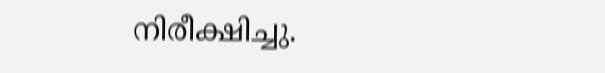നിരീക്ഷിച്ചു.